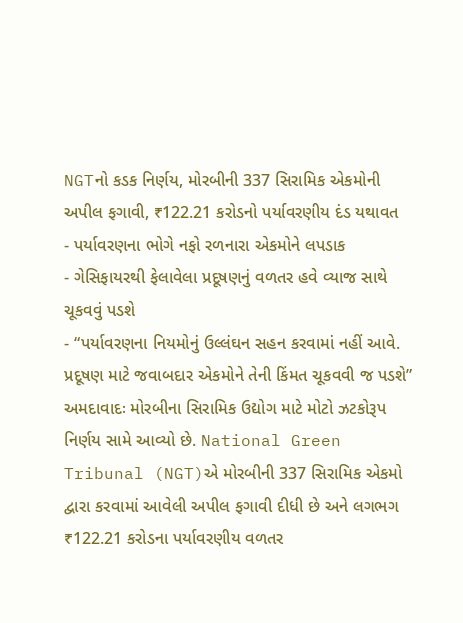NGTનો કડક નિર્ણય, મોરબીની 337 સિરામિક એકમોની અપીલ ફગાવી, ₹122.21 કરોડનો પર્યાવરણીય દંડ યથાવત
- પર્યાવરણના ભોગે નફો રળનારા એકમોને લપડાક
- ગેસિફાયરથી ફેલાવેલા પ્રદૂષણનું વળતર હવે વ્યાજ સાથે ચૂકવવું પડશે
- “પર્યાવરણના નિયમોનું ઉલ્લંઘન સહન કરવામાં નહીં આવે. પ્રદૂષણ માટે જવાબદાર એકમોને તેની કિંમત ચૂકવવી જ પડશે”
અમદાવાદઃ મોરબીના સિરામિક ઉદ્યોગ માટે મોટો ઝટકોરૂપ નિર્ણય સામે આવ્યો છે. National Green Tribunal (NGT)એ મોરબીની 337 સિરામિક એકમો દ્વારા કરવામાં આવેલી અપીલ ફગાવી દીધી છે અને લગભગ ₹122.21 કરોડના પર્યાવરણીય વળતર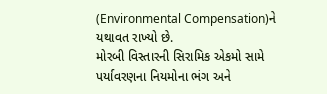(Environmental Compensation)ને યથાવત રાખ્યો છે.
મોરબી વિસ્તારની સિરામિક એકમો સામે પર્યાવરણના નિયમોના ભંગ અને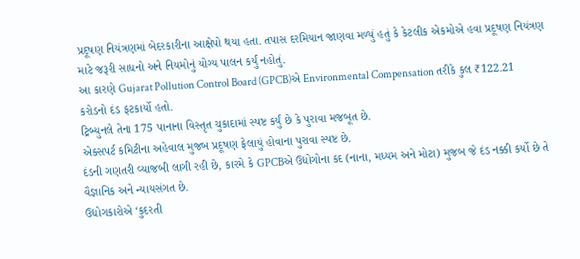પ્રદૂષણ નિયંત્રણમાં બેદરકારીના આક્ષેપો થયા હતા. તપાસ દરમિયાન જાણવા મળ્યું હતું કે કેટલીક એકમોએ હવા પ્રદૂષણ નિયંત્રણ માટે જરૂરી સાધનો અને નિયમોનું યોગ્ય પાલન કર્યું નહોતું.
આ કારણે Gujarat Pollution Control Board (GPCB)એ Environmental Compensation તરીકે કુલ ₹122.21 કરોડનો દંડ ફટકાર્યો હતો.
ટ્રિબ્યુનલે તેના 175 પાનાના વિસ્તૃત ચુકાદામાં સ્પષ્ટ કર્યું છે કે પુરાવા મજબૂત છે.
એક્સપર્ટ કમિટીના અહેવાલ મુજબ પ્રદૂષણ ફેલાયું હોવાના પુરાવા સ્પષ્ટ છે.
દંડની ગણતરી વ્યાજબી લાગી રહી છે, કારમે કે GPCBએ ઉદ્યોગોના કદ (નાના, મધ્યમ અને મોટા) મુજબ જે દંડ નક્કી કર્યો છે તે વૈજ્ઞાનિક અને ન્યાયસંગત છે.
ઉદ્યોગકારોએ ‘કુદરતી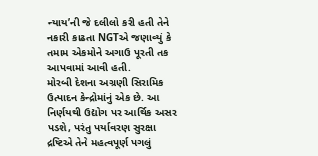ન્યાય’ની જે દલીલો કરી હતી તેને નકારી કાઢતા NGTએ જણાવ્યું કે તમામ એકમોને અગાઉ પૂરતી તક આપવામાં આવી હતી.
મોરબી દેશના અગ્રણી સિરામિક ઉત્પાદન કેન્દ્રોમાંનું એક છે. આ નિર્ણયથી ઉદ્યોગ પર આર્થિક અસર પડશે, પરંતુ પર્યાવરણ સુરક્ષા દ્રષ્ટિએ તેને મહત્વપૂર્ણ પગલું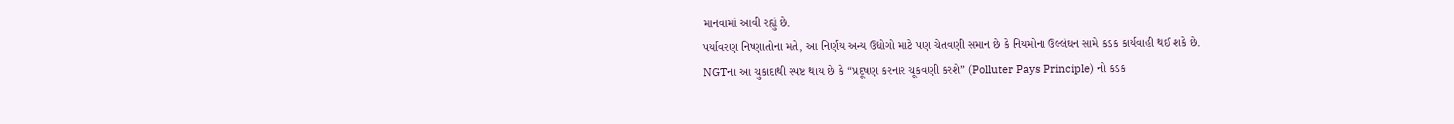માનવામાં આવી રહ્યું છે.
પર્યાવરણ નિષ્ણાતોના મતે, આ નિર્ણય અન્ય ઉદ્યોગો માટે પણ ચેતવણી સમાન છે કે નિયમોના ઉલ્લંઘન સામે કડક કાર્યવાહી થઈ શકે છે.
NGTના આ ચુકાદાથી સ્પષ્ટ થાય છે કે “પ્રદૂષણ કરનાર ચૂકવણી કરશે” (Polluter Pays Principle) નો કડક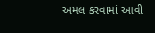અમલ કરવામાં આવી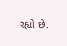રહ્યો છે.